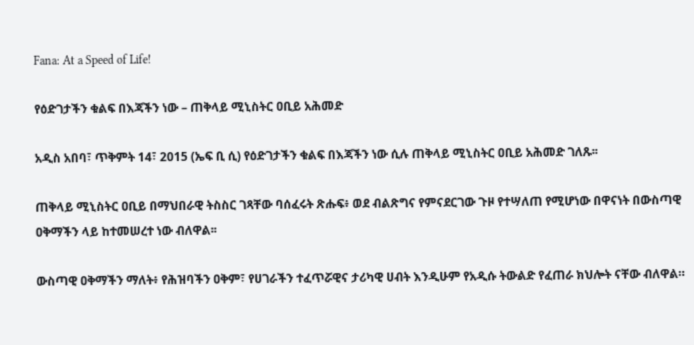Fana: At a Speed of Life!

የዕድገታችን ቁልፍ በእጃችን ነው – ጠቅላይ ሚኒስትር ዐቢይ አሕመድ

አዲስ አበባ፣ ጥቅምት 14፣ 2015 (ኤፍ ቢ ሲ) የዕድገታችን ቁልፍ በእጃችን ነው ሲሉ ጠቅላይ ሚኒስትር ዐቢይ አሕመድ ገለጹ፡፡

ጠቅላይ ሚኒስትር ዐቢይ በማህበራዊ ትስስር ገጻቸው ባሰፈሩት ጽሑፍ፥ ወደ ብልጽግና የምናደርገው ጉዞ የተሣለጠ የሚሆነው በዋናነት በውስጣዊ ዐቅማችን ላይ ከተመሠረተ ነው ብለዋል፡፡

ውስጣዊ ዐቅማችን ማለት፥ የሕዝባችን ዐቅም፣ የሀገራችን ተፈጥሯዊና ታሪካዊ ሀብት እንዲሁም የአዲሱ ትውልድ የፈጠራ ክህሎት ናቸው ብለዋል።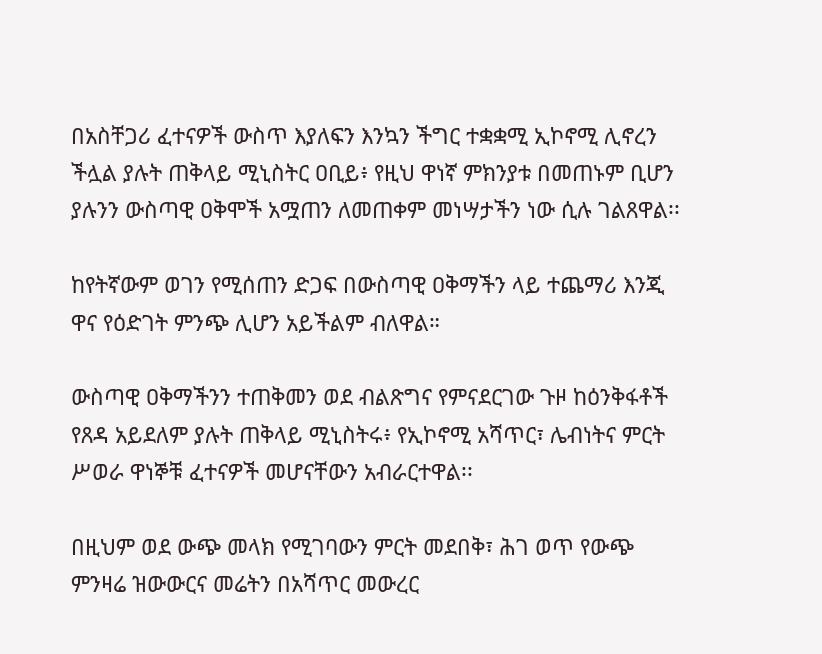በአስቸጋሪ ፈተናዎች ውስጥ እያለፍን እንኳን ችግር ተቋቋሚ ኢኮኖሚ ሊኖረን ችሏል ያሉት ጠቅላይ ሚኒስትር ዐቢይ፥ የዚህ ዋነኛ ምክንያቱ በመጠኑም ቢሆን ያሉንን ውስጣዊ ዐቅሞች አሟጠን ለመጠቀም መነሣታችን ነው ሲሉ ገልጸዋል፡፡

ከየትኛውም ወገን የሚሰጠን ድጋፍ በውስጣዊ ዐቅማችን ላይ ተጨማሪ እንጂ ዋና የዕድገት ምንጭ ሊሆን አይችልም ብለዋል።

ውስጣዊ ዐቅማችንን ተጠቅመን ወደ ብልጽግና የምናደርገው ጉዞ ከዕንቅፋቶች የጸዳ አይደለም ያሉት ጠቅላይ ሚኒስትሩ፥ የኢኮኖሚ አሻጥር፣ ሌብነትና ምርት ሥወራ ዋነኞቹ ፈተናዎች መሆናቸውን አብራርተዋል፡፡

በዚህም ወደ ውጭ መላክ የሚገባውን ምርት መደበቅ፣ ሕገ ወጥ የውጭ ምንዛሬ ዝውውርና መሬትን በአሻጥር መውረር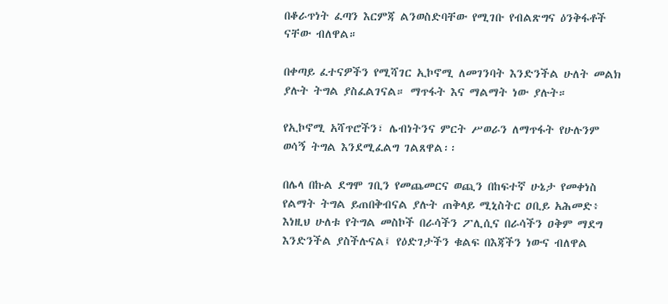በቆራጥነት ፈጣን እርምጃ ልንወስድባቸው የሚገቡ የብልጽግና ዕንቅፋቶች ናቸው ብለዋል።

በቀጣይ ፈተናዎችን የሚሻገር ኢኮኖሚ ለመገንባት እንድንችል ሁለት መልክ ያሉት ትግል ያስፈልገናል። ማጥፋት እና ማልማት ነው ያሉት።

የኢኮኖሚ አሻጥሮችን፣ ሌብነትንና ምርት ሥወራን ለማጥፋት የሁሉንም ወሳኝ ትግል እንደሚፈልግ ገልጸዋል፡፡

በሌላ በኩል ደግሞ ገቢን የመጨመርና ወጪን በከፍተኛ ሁኔታ የመቀነስ የልማት ትግል ይጠበቅብናል ያሉት ጠቅላይ ሚኒስትር ዐቢይ አሕመድ፥ እነዚህ ሁለቱ የትግል መስኮች በራሳችን ፖሊሲና በራሳችን ዐቅም ማደግ እንድንችል ያስችሉናል፤ የዕድገታችን ቁልፍ በእጃችን ነውና ብለዋል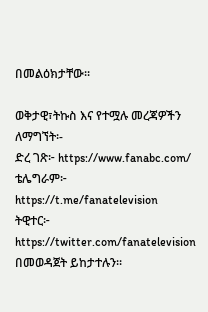በመልዕክታቸው፡፡

ወቅታዊ፣ትኩስ እና የተሟሉ መረጃዎችን ለማግኘት፡-
ድረ ገጽ፦ https://www.fanabc.com/
ቴሌግራም፦ https://t.me/fanatelevision
ትዊተር፦ https://twitter.com/fanatelevision በመወዳጀት ይከታተሉን፡፡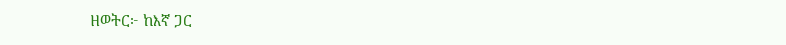ዘወትር፦ ከእኛ ጋር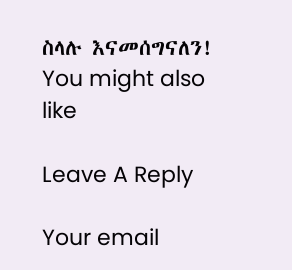ስላሉ እናመሰግናለን!
You might also like

Leave A Reply

Your email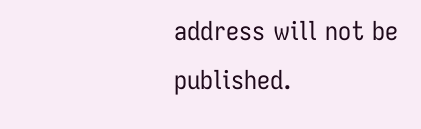address will not be published.